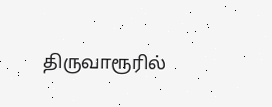திருவாரூரில்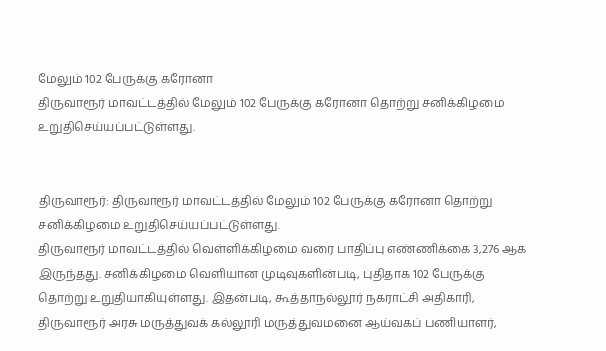மேலும் 102 பேருக்கு கரோனா
திருவாரூர் மாவட்டத்தில் மேலும் 102 பேருக்கு கரோனா தொற்று சனிக்கிழமை உறுதிசெய்யப்பட்டுள்ளது.


திருவாரூர்: திருவாரூர் மாவட்டத்தில் மேலும் 102 பேருக்கு கரோனா தொற்று சனிக்கிழமை உறுதிசெய்யப்பட்டுள்ளது.
திருவாரூர் மாவட்டத்தில் வெள்ளிக்கிழமை வரை பாதிப்பு எண்ணிக்கை 3,276 ஆக இருந்தது. சனிக்கிழமை வெளியான முடிவுகளின்படி, புதிதாக 102 பேருக்கு தொற்று உறுதியாகியுள்ளது. இதன்படி, கூத்தாநல்லூர் நகராட்சி அதிகாரி, திருவாரூர் அரசு மருத்துவக் கல்லூரி மருத்துவமனை ஆய்வகப் பணியாளர்,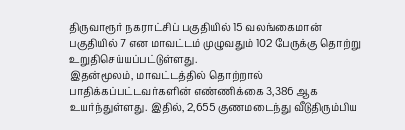திருவாரூர் நகராட்சிப் பகுதியில் 15 வலங்கைமான் பகுதியில் 7 என மாவட்டம் முழுவதும் 102 பேருக்கு தொற்று உறுதிசெய்யப்பட்டுள்ளது.
இதன்மூலம், மாவட்டத்தில் தொற்றால் பாதிக்கப்பட்டவர்களின் எண்ணிக்கை 3,386 ஆக உயர்ந்துள்ளது. இதில், 2,655 குணமடைந்து வீடுதிரும்பிய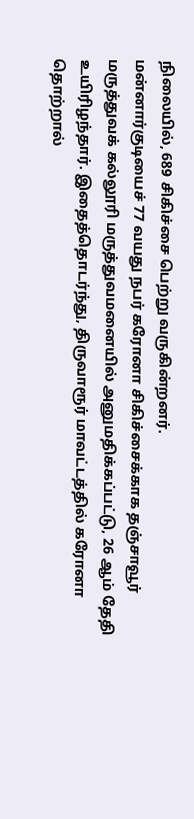நிலையில், 689 சிகிச்சை பெற்று வருகின்றனர்.
மன்னார்குடியைச் 77 வயது நபர் கரோனா சிகிச்சைக்காக தஞ்சாவூர் மருத்துவக் கல்லூரி மருத்துவமனையில் அனுமதிக்கப்பட்டு, 26 ஆம் தேதி உயிரிழந்தார். இதைத்தொடர்ந்து, திருவாரூர் மாவட்டத்தில் கரோனா தொற்றால்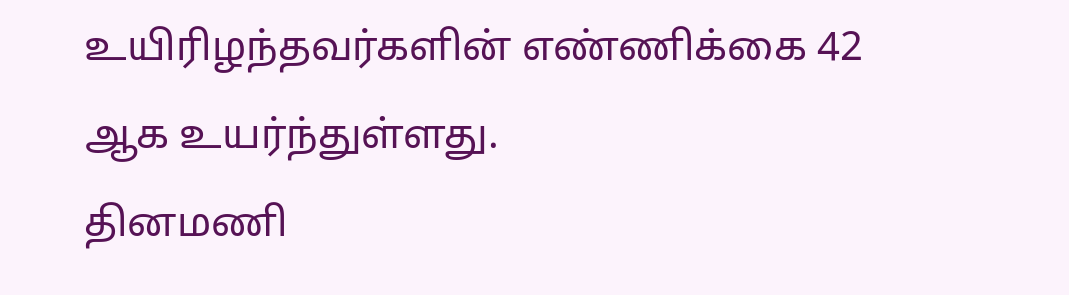உயிரிழந்தவர்களின் எண்ணிக்கை 42 ஆக உயர்ந்துள்ளது.
தினமணி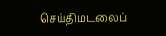செய்திமடலைப்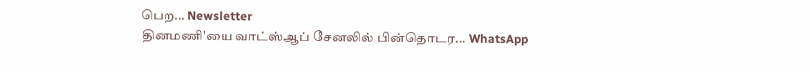பெற... Newsletter
தினமணி'யை வாட்ஸ்ஆப் சேனலில் பின்தொடர... WhatsApp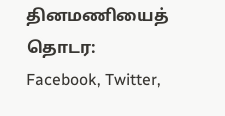தினமணியைத் தொடர: Facebook, Twitter,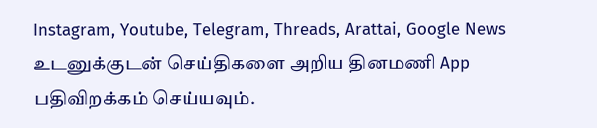Instagram, Youtube, Telegram, Threads, Arattai, Google News
உடனுக்குடன் செய்திகளை அறிய தினமணி App பதிவிறக்கம் செய்யவும்.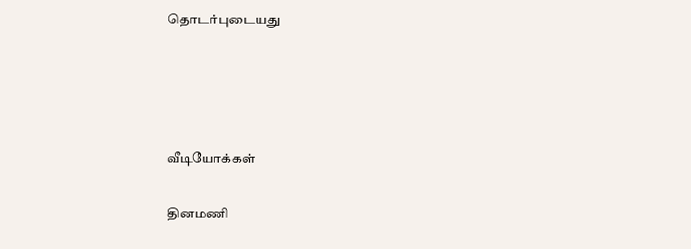தொடர்புடையது




வீடியோக்கள்

தினமணி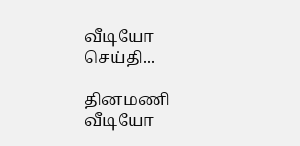வீடியோ செய்தி...

தினமணி வீடியோ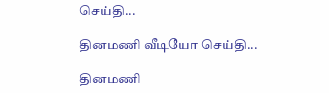செய்தி...

தினமணி வீடியோ செய்தி...

தினமணி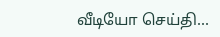வீடியோ செய்தி...